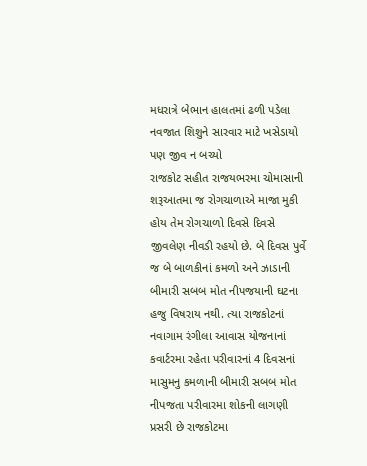મધરાત્રે બેભાન હાલતમાં ઢળી પડેલા નવજાત શિશુને સારવાર માટે ખસેડાયો પણ જીવ ન બચ્યો
રાજકોટ સહીત રાજયભરમા ચોમાસાની શરૂઆતમા જ રોગચાળાએ માજા મુકી હોય તેમ રોગચાળો દિવસે દિવસે જીવલેણ નીવડી રહયો છે. બે દિવસ પુર્વે જ બે બાળકીનાં કમળો અને ઝાડાની બીમારી સબબ મોત નીપજયાની ઘટના હજુ વિષરાય નથી. ત્યા રાજકોટનાં નવાગામ રંગીલા આવાસ યોજનાનાં કવાર્ટરમા રહેતા પરીવારનાં 4 દિવસનાં માસુમનુ કમળાની બીમારી સબબ મોત નીપજતા પરીવારમા શોકની લાગણી પ્રસરી છે રાજકોટમા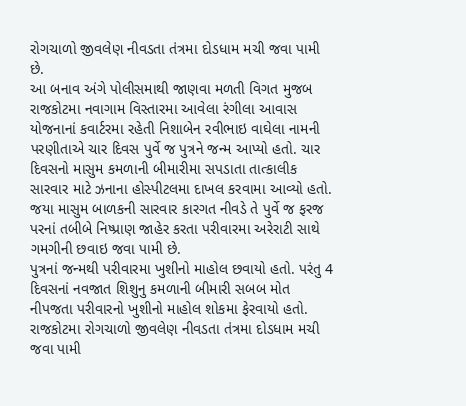રોગચાળો જીવલેણ નીવડતા તંત્રમા દોડધામ મચી જવા પામી છે.
આ બનાવ અંગે પોલીસમાથી જાણવા મળતી વિગત મુજબ રાજકોટમા નવાગામ વિસ્તારમા આવેલા રંગીલા આવાસ યોજનાનાં કવાર્ટરમા રહેતી નિશાબેન રવીભાઇ વાઘેલા નામની પરણીતાએ ચાર દિવસ પુર્વે જ પુત્રને જન્મ આપ્યો હતો. ચાર દિવસનો માસુમ કમળાની બીમારીમા સપડાતા તાત્કાલીક સારવાર માટે ઝનાના હોસ્પીટલમા દાખલ કરવામા આવ્યો હતો. જયા માસુમ બાળકની સારવાર કારગત નીવડે તે પુર્વે જ ફરજ પરનાં તબીબે નિષ્પ્રાણ જાહેર કરતા પરીવારમા અરેરાટી સાથે ગમગીની છવાઇ જવા પામી છે.
પુત્રનાં જન્મથી પરીવારમા ખુશીનો માહોલ છવાયો હતો. પરંતુ 4 દિવસનાં નવજાત શિશુનુ કમળાની બીમારી સબબ મોત નીપજતા પરીવારનો ખુશીનો માહોલ શોકમા ફેરવાયો હતો. રાજકોટમા રોગચાળો જીવલેણ નીવડતા તંત્રમા દોડધામ મચી જવા પામી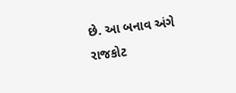છે. આ બનાવ અંગે રાજકોટ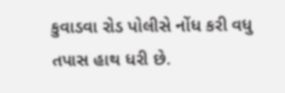કુવાડવા રોડ પોલીસે નોંધ કરી વધુ તપાસ હાથ ધરી છે.